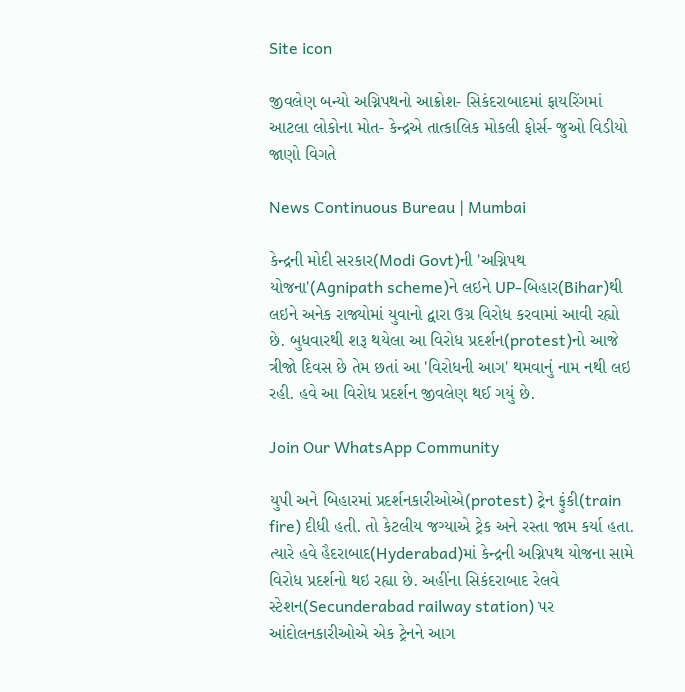Site icon

જીવલેણ બન્યો અગ્નિપથનો આક્રોશ- સિકંદરાબાદમાં ફાયરિંગમાં આટલા લોકોના મોત- કેન્દ્રએ તાત્કાલિક મોકલી ફોર્સ- જુઓ વિડીયો જાણો વિગતે

News Continuous Bureau | Mumbai

કેન્દ્રની મોદી સરકાર(Modi Govt)ની 'અગ્નિપથ યોજના'(Agnipath scheme)ને લઇને UP-બિહાર(Bihar)થી લઇને અનેક રાજ્યોમાં યુવાનો દ્વારા ઉગ્ર વિરોધ કરવામાં આવી રહ્યો છે. બુધવારથી શરૂ થયેલા આ વિરોધ પ્રદર્શન(protest)નો આજે ત્રીજો દિવસ છે તેમ છતાં આ 'વિરોધની આગ' થમવાનું નામ નથી લઇ રહી. હવે આ વિરોધ પ્રદર્શન જીવલેણ થઈ ગયું છે.

Join Our WhatsApp Community

યુપી અને બિહારમાં પ્રદર્શનકારીઓએ(protest) ટ્રેન ફુંકી(train fire) દીધી હતી. તો કેટલીય જગ્યાએ ટ્રેક અને રસ્તા જામ કર્યા હતા. ત્યારે હવે હૈદરાબાદ(Hyderabad)માં કેન્દ્રની અગ્નિપથ યોજના સામે વિરોધ પ્રદર્શનો થઇ રહ્યા છે. અહીંના સિકંદરાબાદ રેલવે સ્ટેશન(Secunderabad railway station) પર આંદોલનકારીઓએ એક ટ્રેનને આગ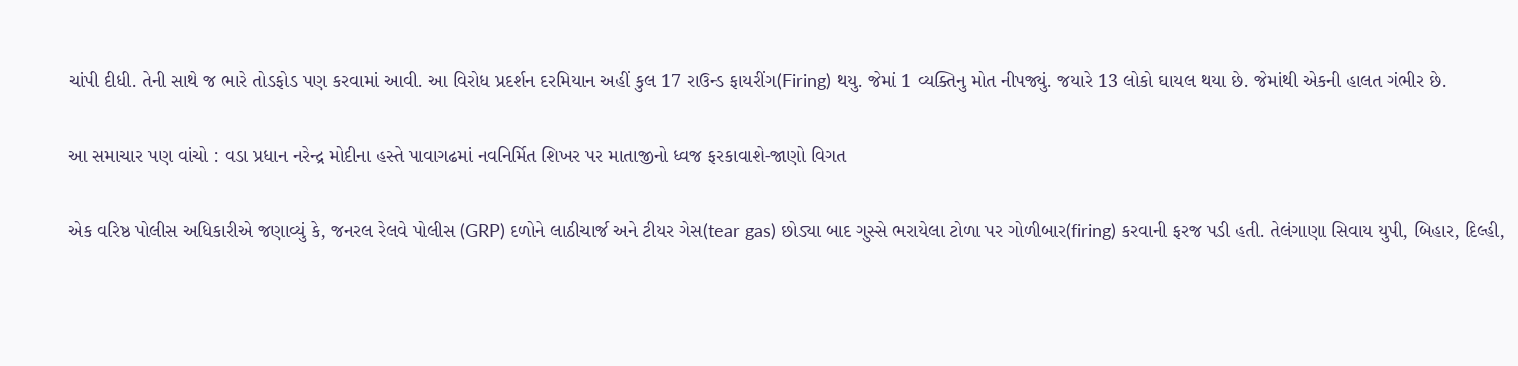ચાંપી દીધી. તેની સાથે જ ભારે તોડફોડ પણ કરવામાં આવી. આ વિરોધ પ્રદર્શન દરમિયાન અહીં કુલ 17 રાઉન્ડ ફાયરીંગ(Firing) થયુ. જેમાં 1 વ્યક્તિનુ મોત નીપજ્યું. જયારે 13 લોકો ઘાયલ થયા છે. જેમાંથી એકની હાલત ગંભીર છે.

આ સમાચાર પણ વાંચો : વડા પ્રધાન નરેન્દ્ર મોદીના હસ્તે પાવાગઢમાં નવનિર્મિત શિખર પર માતાજીનો ધ્વજ ફરકાવાશે-જાણો વિગત

એક વરિષ્ઠ પોલીસ અધિકારીએ જણાવ્યું કે, જનરલ રેલવે પોલીસ (GRP) દળોને લાઠીચાર્જ અને ટીયર ગેસ(tear gas) છોડ્યા બાદ ગુસ્સે ભરાયેલા ટોળા પર ગોળીબાર(firing) કરવાની ફરજ પડી હતી. તેલંગાણા સિવાય યુપી, બિહાર, દિલ્હી,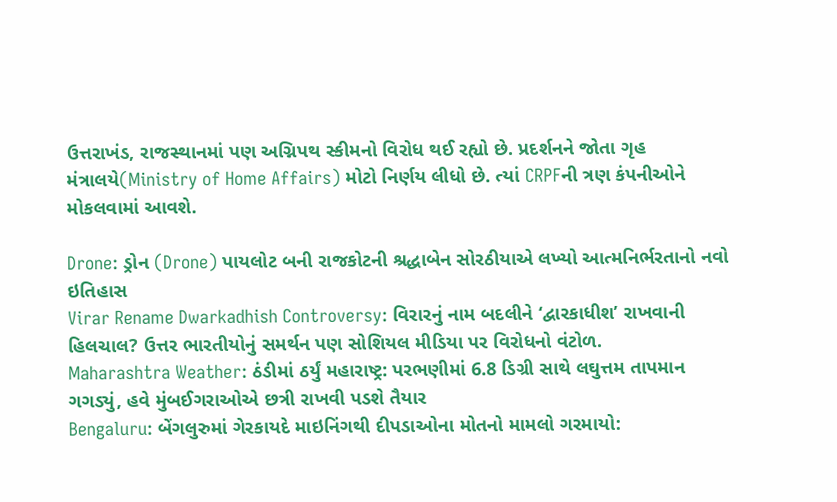ઉત્તરાખંડ, રાજસ્થાનમાં પણ અગ્નિપથ સ્કીમનો વિરોધ થઈ રહ્યો છે. પ્રદર્શનને જોતા ગૃહ મંત્રાલયે(Ministry of Home Affairs) મોટો નિર્ણય લીધો છે. ત્યાં CRPFની ત્રણ કંપનીઓને મોકલવામાં આવશે.

Drone: ડ્રોન (Drone) પાયલોટ બની રાજકોટની શ્રદ્ધાબેન સોરઠીયાએ લખ્યો આત્મનિર્ભરતાનો નવો ઇતિહાસ
Virar Rename Dwarkadhish Controversy: વિરારનું નામ બદલીને ‘દ્વારકાધીશ’ રાખવાની હિલચાલ? ઉત્તર ભારતીયોનું સમર્થન પણ સોશિયલ મીડિયા પર વિરોધનો વંટોળ.
Maharashtra Weather: ઠંડીમાં ઠર્યું મહારાષ્ટ્ર: પરભણીમાં 6.8 ડિગ્રી સાથે લઘુત્તમ તાપમાન ગગડ્યું, હવે મુંબઈગરાઓએ છત્રી રાખવી પડશે તૈયાર
Bengaluru: બેંગલુરુમાં ગેરકાયદે માઇનિંગથી દીપડાઓના મોતનો મામલો ગરમાયો: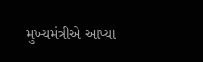મુખ્યમંત્રીએ આપ્યા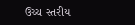ઉચ્ચ સ્તરીય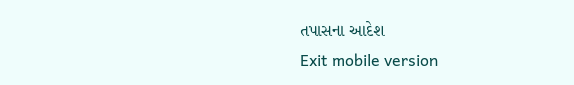તપાસના આદેશ
Exit mobile version